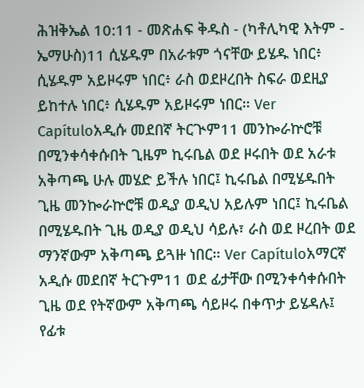ሕዝቅኤል 10:11 - መጽሐፍ ቅዱስ - (ካቶሊካዊ እትም - ኤማሁስ)11 ሲሄዱም በአራቱም ጎናቸው ይሄዱ ነበር፥ ሲሄዱም አይዞሩም ነበር፥ ራስ ወደዞረበት ስፍራ ወደዚያ ይከተሉ ነበር፥ ሲሄዱም አይዞሩም ነበር። Ver Capítuloአዲሱ መደበኛ ትርጒም11 መንኰራኵሮቹ በሚንቀሳቀሱበት ጊዜም ኪሩቤል ወደ ዞሩበት ወደ አራቱ አቅጣጫ ሁሉ መሄድ ይችሉ ነበር፤ ኪሩቤል በሚሄዱበት ጊዜ መንኰራኵሮቹ ወዲያ ወዲህ አይሉም ነበር፤ ኪሩቤል በሚሄዱበት ጊዜ ወዲያ ወዲህ ሳይሉ፣ ራስ ወደ ዞረበት ወደ ማንኛውም አቅጣጫ ይጓዙ ነበር። Ver Capítuloአማርኛ አዲሱ መደበኛ ትርጉም11 ወደ ፊታቸው በሚንቀሳቀሱበት ጊዜ ወደ የትኛውም አቅጣጫ ሳይዞሩ በቀጥታ ይሄዳሉ፤ የፊቱ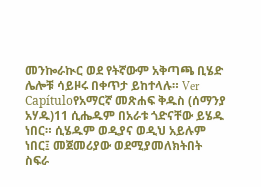መንኰራኲር ወደ የትኛውም አቅጣጫ ቢሄድ ሌሎቹ ሳይዞሩ በቀጥታ ይከተላሉ። Ver Capítuloየአማርኛ መጽሐፍ ቅዱስ (ሰማንያ አሃዱ)11 ሲሔዱም በአራቱ ጎድናቸው ይሄዱ ነበር። ሲሄዱም ወዲያና ወዲህ አይሉም ነበር፤ መጀመሪያው ወደሚያመለክትበት ስፍራ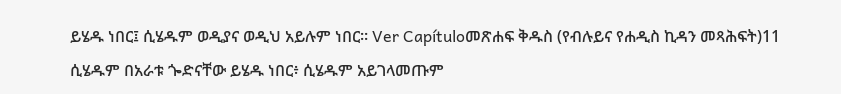ይሄዱ ነበር፤ ሲሄዱም ወዲያና ወዲህ አይሉም ነበር። Ver Capítuloመጽሐፍ ቅዱስ (የብሉይና የሐዲስ ኪዳን መጻሕፍት)11 ሲሄዱም በአራቱ ጐድናቸው ይሄዱ ነበር፥ ሲሄዱም አይገላመጡም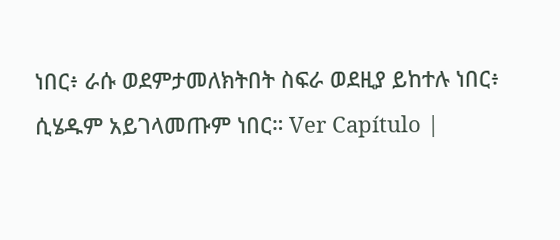ነበር፥ ራሱ ወደምታመለክትበት ስፍራ ወደዚያ ይከተሉ ነበር፥ ሲሄዱም አይገላመጡም ነበር። Ver Capítulo |